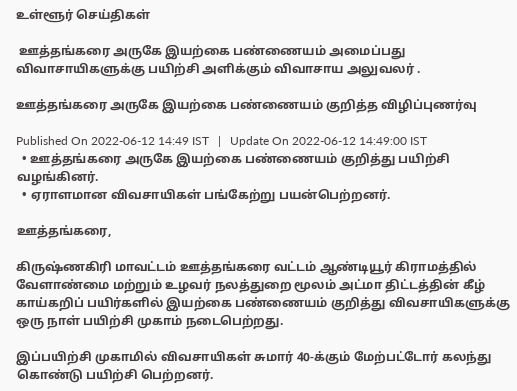உள்ளூர் செய்திகள்

 ஊத்தங்கரை அருகே இயற்கை பண்ணையம் அமைப்பது விவாசாயிகளுக்கு பயிற்சி அளிக்கும் விவாசாய அலுவலர் .

ஊத்தங்கரை அருகே இயற்கை பண்ணையம் குறித்த விழிப்புணர்வு

Published On 2022-06-12 14:49 IST   |   Update On 2022-06-12 14:49:00 IST
  • ஊத்தங்கரை அருகே இயற்கை பண்ணையம் குறித்து பயிற்சி வழங்கினர்.
  • ஏராளமான விவசாயிகள் பங்கேற்று பயன்பெற்றனர்.

ஊத்தங்கரை,

கிருஷ்ணகிரி மாவட்டம் ஊத்தங்கரை வட்டம் ஆண்டியூர் கிராமத்தில் வேளாண்மை மற்றும் உழவர் நலத்துறை மூலம் அட்மா திட்டத்தின் கீழ் காய்கறிப் பயிர்களில் இயற்கை பண்ணையம் குறித்து விவசாயிகளுக்கு ஒரு நாள் பயிற்சி முகாம் நடைபெற்றது.

இப்பயிற்சி முகாமில் விவசாயிகள் சுமார் 40-க்கும் மேற்பட்டோர் கலந்து கொண்டு பயிற்சி பெற்றனர்.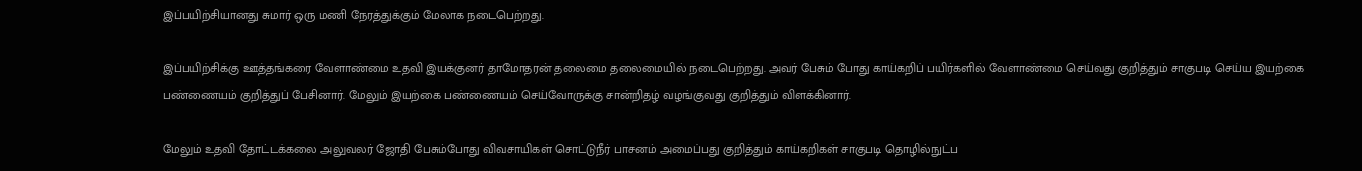இப்பயிற்சியானது சுமார் ஒரு மணி நேரத்துக்கும் மேலாக நடைபெற்றது.

இப்பயிற்சிக்கு ஊத்தங்கரை வேளாண்மை உதவி இயக்குனர் தாமோதரன் தலைமை தலைமையில் நடைபெற்றது. அவர் பேசும் போது காய்கறிப் பயிர்களில் வேளாண்மை செய்வது குறித்தும் சாகுபடி செய்ய இயற்கை பண்ணையம் குறித்துப் பேசினார். மேலும் இயற்கை பண்ணையம் செய்வோருக்கு சான்றிதழ் வழங்குவது குறித்தும் விளக்கினார்.

மேலும் உதவி தோட்டக்கலை அலுவலர் ஜோதி பேசும்போது விவசாயிகள் சொட்டுநீர் பாசனம் அமைப்பது குறித்தும் காய்கறிகள் சாகுபடி தொழில்நுட்ப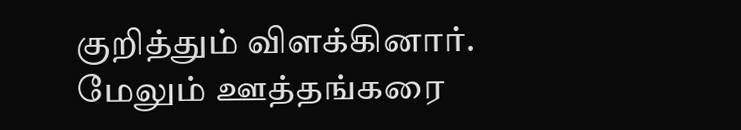குறித்தும் விளக்கினார். மேலும் ஊத்தங்கரை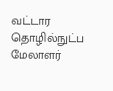வட்டார தொழில்நுட்ப மேலாளர்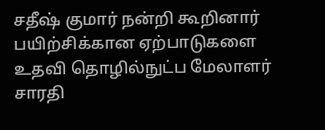சதீஷ் குமார் நன்றி கூறினார் பயிற்சிக்கான ஏற்பாடுகளை உதவி தொழில்நுட்ப மேலாளர் சாரதி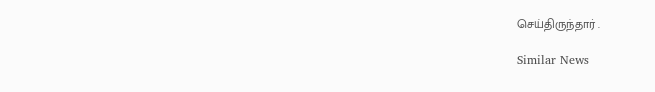செய்திருந்தார் .

Similar News